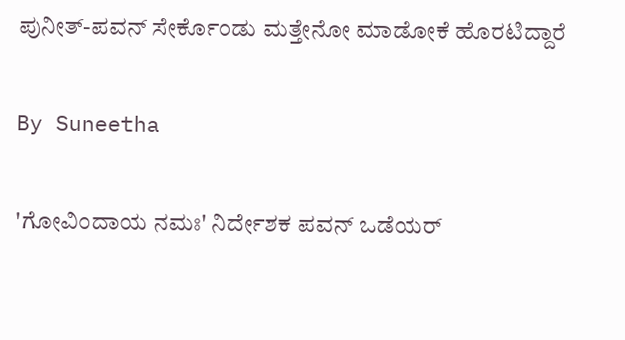ಪುನೀತ್-ಪವನ್ ಸೇರ್ಕೊಂಡು ಮತ್ತೇನೋ ಮಾಡೋಕೆ ಹೊರಟಿದ್ದಾರೆ

By Suneetha

'ಗೋವಿಂದಾಯ ನಮಃ' ನಿರ್ದೇಶಕ ಪವನ್ ಒಡೆಯರ್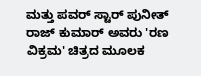ಮತ್ತು ಪವರ್ ಸ್ಟಾರ್ ಪುನೀತ್ ರಾಜ್ ಕುಮಾರ್ ಅವರು 'ರಣ ವಿಕ್ರಮ' ಚಿತ್ರದ ಮೂಲಕ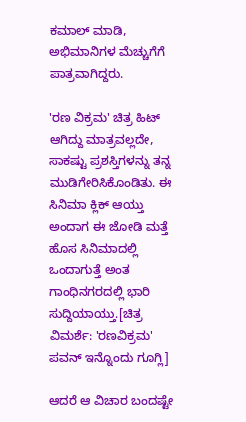ಕಮಾಲ್ ಮಾಡಿ, ಅಭಿಮಾನಿಗಳ ಮೆಚ್ಚುಗೆಗೆ ಪಾತ್ರವಾಗಿದ್ದರು.

'ರಣ ವಿಕ್ರಮ' ಚಿತ್ರ ಹಿಟ್ ಆಗಿದ್ದು ಮಾತ್ರವಲ್ಲದೇ, ಸಾಕಷ್ಟು ಪ್ರಶಸ್ತಿಗಳನ್ನು ತನ್ನ ಮುಡಿಗೇರಿಸಿಕೊಂಡಿತು. ಈ ಸಿನಿಮಾ ಕ್ಲಿಕ್ ಆಯ್ತು ಅಂದಾಗ ಈ ಜೋಡಿ ಮತ್ತೆ ಹೊಸ ಸಿನಿಮಾದಲ್ಲಿ ಒಂದಾಗುತ್ತೆ ಅಂತ ಗಾಂಧಿನಗರದಲ್ಲಿ ಭಾರಿ ಸುದ್ದಿಯಾಯ್ತು.[ಚಿತ್ರ ವಿಮರ್ಶೆ: 'ರಣವಿಕ್ರಮ' ಪವನ್ ಇನ್ನೊಂದು ಗೂಗ್ಲಿ]

ಆದರೆ ಆ ವಿಚಾರ ಬಂದಷ್ಟೇ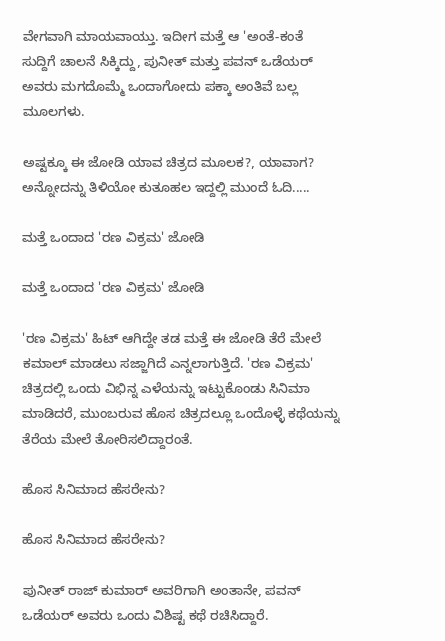ವೇಗವಾಗಿ ಮಾಯವಾಯ್ತು. ಇದೀಗ ಮತ್ತೆ ಆ 'ಅಂತೆ-ಕಂತೆ ಸುದ್ದಿಗೆ ಚಾಲನೆ ಸಿಕ್ಕಿದ್ದು, ಪುನೀತ್ ಮತ್ತು ಪವನ್ ಒಡೆಯರ್ ಅವರು ಮಗದೊಮ್ಮೆ ಒಂದಾಗೋದು ಪಕ್ಕಾ ಅಂತಿವೆ ಬಲ್ಲ ಮೂಲಗಳು.

ಅಷ್ಟಕ್ಕೂ ಈ ಜೋಡಿ ಯಾವ ಚಿತ್ರದ ಮೂಲಕ?, ಯಾವಾಗ? ಅನ್ನೋದನ್ನು ತಿಳಿಯೋ ಕುತೂಹಲ ಇದ್ದಲ್ಲಿ ಮುಂದೆ ಓದಿ.....

ಮತ್ತೆ ಒಂದಾದ 'ರಣ ವಿಕ್ರಮ' ಜೋಡಿ

ಮತ್ತೆ ಒಂದಾದ 'ರಣ ವಿಕ್ರಮ' ಜೋಡಿ

'ರಣ ವಿಕ್ರಮ' ಹಿಟ್ ಆಗಿದ್ದೇ ತಡ ಮತ್ತೆ ಈ ಜೋಡಿ ತೆರೆ ಮೇಲೆ ಕಮಾಲ್ ಮಾಡಲು ಸಜ್ಜಾಗಿದೆ ಎನ್ನಲಾಗುತ್ತಿದೆ. 'ರಣ ವಿಕ್ರಮ' ಚಿತ್ರದಲ್ಲಿ ಒಂದು ವಿಭಿನ್ನ ಎಳೆಯನ್ನು ಇಟ್ಟುಕೊಂಡು ಸಿನಿಮಾ ಮಾಡಿದರೆ, ಮುಂಬರುವ ಹೊಸ ಚಿತ್ರದಲ್ಲೂ ಒಂದೊಳ್ಳೆ ಕಥೆಯನ್ನು ತೆರೆಯ ಮೇಲೆ ತೋರಿಸಲಿದ್ದಾರಂತೆ.

ಹೊಸ ಸಿನಿಮಾದ ಹೆಸರೇನು?

ಹೊಸ ಸಿನಿಮಾದ ಹೆಸರೇನು?

ಪುನೀತ್ ರಾಜ್ ಕುಮಾರ್ ಅವರಿಗಾಗಿ ಅಂತಾನೇ, ಪವನ್ ಒಡೆಯರ್ ಅವರು ಒಂದು ವಿಶಿಷ್ಟ ಕಥೆ ರಚಿಸಿದ್ದಾರೆ.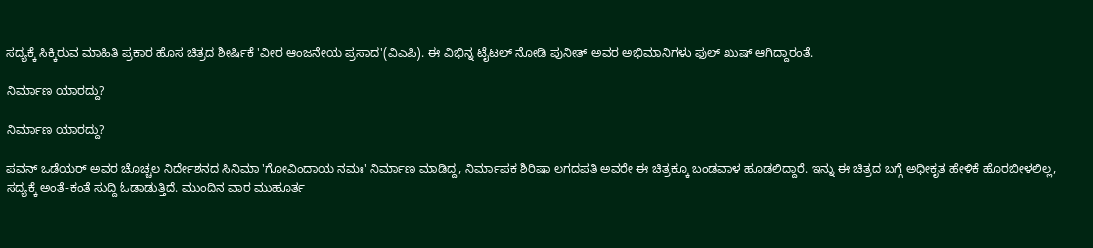ಸದ್ಯಕ್ಕೆ ಸಿಕ್ಕಿರುವ ಮಾಹಿತಿ ಪ್ರಕಾರ ಹೊಸ ಚಿತ್ರದ ಶೀರ್ಷಿಕೆ 'ವೀರ ಆಂಜನೇಯ ಪ್ರಸಾದ'(ವಿಎಪಿ). ಈ ವಿಭಿನ್ನ ಟೈಟಲ್ ನೋಡಿ ಪುನೀತ್ ಅವರ ಅಭಿಮಾನಿಗಳು ಫುಲ್ ಖುಷ್ ಆಗಿದ್ದಾರಂತೆ.

ನಿರ್ಮಾಣ ಯಾರದ್ದು?

ನಿರ್ಮಾಣ ಯಾರದ್ದು?

ಪವನ್ ಒಡೆಯರ್ ಅವರ ಚೊಚ್ಚಲ ನಿರ್ದೇಶನದ ಸಿನಿಮಾ 'ಗೋವಿಂದಾಯ ನಮಃ' ನಿರ್ಮಾಣ ಮಾಡಿದ್ದ, ನಿರ್ಮಾಪಕ ಶಿರಿಷಾ ಲಗದಪತಿ ಅವರೇ ಈ ಚಿತ್ರಕ್ಕೂ ಬಂಡವಾಳ ಹೂಡಲಿದ್ದಾರೆ. ಇನ್ನು ಈ ಚಿತ್ರದ ಬಗ್ಗೆ ಅಧೀಕೃತ ಹೇಳಿಕೆ ಹೊರಬೀಳಲಿಲ್ಲ, ಸದ್ಯಕ್ಕೆ ಅಂತೆ-ಕಂತೆ ಸುದ್ದಿ ಓಡಾಡುತ್ತಿದೆ. ಮುಂದಿನ ವಾರ ಮುಹೂರ್ತ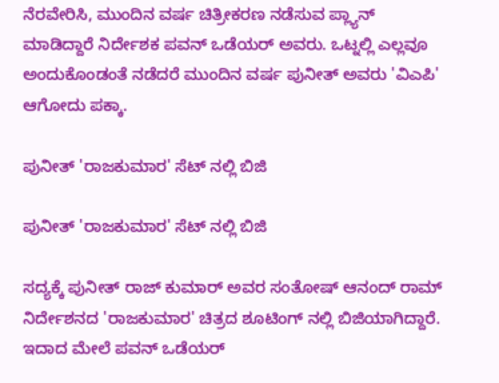ನೆರವೇರಿಸಿ, ಮುಂದಿನ ವರ್ಷ ಚಿತ್ರೀಕರಣ ನಡೆಸುವ ಪ್ಲ್ಯಾನ್ ಮಾಡಿದ್ದಾರೆ ನಿರ್ದೇಶಕ ಪವನ್ ಒಡೆಯರ್ ಅವರು. ಒಟ್ನಲ್ಲಿ ಎಲ್ಲವೂ ಅಂದುಕೊಂಡಂತೆ ನಡೆದರೆ ಮುಂದಿನ ವರ್ಷ ಪುನೀತ್ ಅವರು 'ವಿಎಪಿ' ಆಗೋದು ಪಕ್ಕಾ.

ಪುನೀತ್ 'ರಾಜಕುಮಾರ' ಸೆಟ್ ನಲ್ಲಿ ಬಿಜಿ

ಪುನೀತ್ 'ರಾಜಕುಮಾರ' ಸೆಟ್ ನಲ್ಲಿ ಬಿಜಿ

ಸದ್ಯಕ್ಕೆ ಪುನೀತ್ ರಾಜ್ ಕುಮಾರ್ ಅವರ ಸಂತೋಷ್ ಆನಂದ್ ರಾಮ್ ನಿರ್ದೇಶನದ 'ರಾಜಕುಮಾರ' ಚಿತ್ರದ ಶೂಟಿಂಗ್ ನಲ್ಲಿ ಬಿಜಿಯಾಗಿದ್ದಾರೆ. ಇದಾದ ಮೇಲೆ ಪವನ್ ಒಡೆಯರ್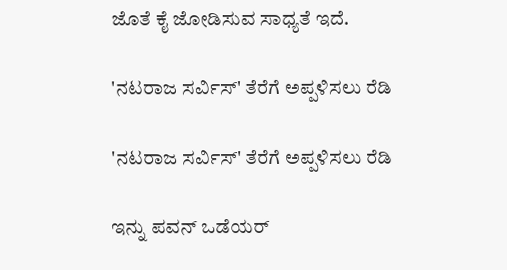ಜೊತೆ ಕೈ ಜೋಡಿಸುವ ಸಾಧ್ಯತೆ ಇದೆ.

'ನಟರಾಜ ಸರ್ವಿಸ್' ತೆರೆಗೆ ಅಪ್ಪಳಿಸಲು ರೆಡಿ

'ನಟರಾಜ ಸರ್ವಿಸ್' ತೆರೆಗೆ ಅಪ್ಪಳಿಸಲು ರೆಡಿ

ಇನ್ನು ಪವನ್ ಒಡೆಯರ್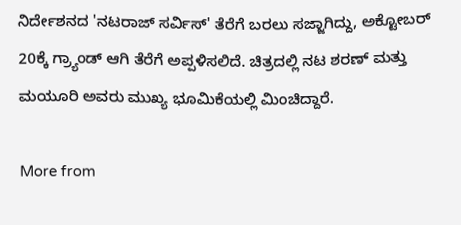ನಿರ್ದೇಶನದ 'ನಟರಾಜ್ ಸರ್ವಿಸ್' ತೆರೆಗೆ ಬರಲು ಸಜ್ಜಾಗಿದ್ದು, ಅಕ್ಟೋಬರ್ 20ಕ್ಕೆ ಗ್ರ್ಯಾಂಡ್ ಆಗಿ ತೆರೆಗೆ ಅಪ್ಪಳಿಸಲಿದೆ. ಚಿತ್ರದಲ್ಲಿ ನಟ ಶರಣ್ ಮತ್ತು ಮಯೂರಿ ಅವರು ಮುಖ್ಯ ಭೂಮಿಕೆಯಲ್ಲಿ ಮಿಂಚಿದ್ದಾರೆ.

More from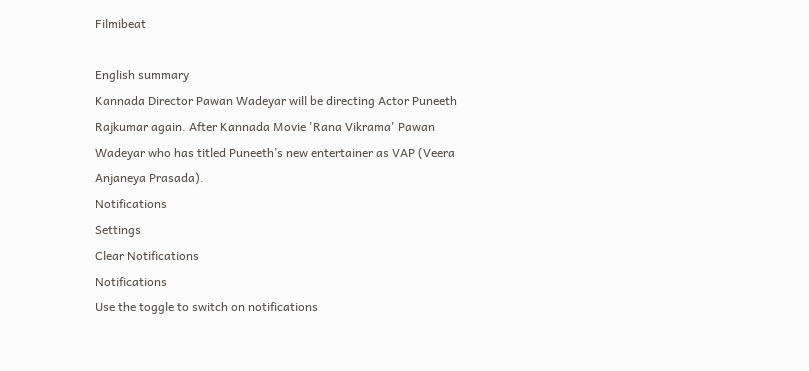Filmibeat

English summary
Kannada Director Pawan Wadeyar will be directing Actor Puneeth Rajkumar again. After Kannada Movie 'Rana Vikrama' Pawan Wadeyar who has titled Puneeth’s new entertainer as VAP (Veera Anjaneya Prasada).
Notifications
Settings
Clear Notifications
Notifications
Use the toggle to switch on notifications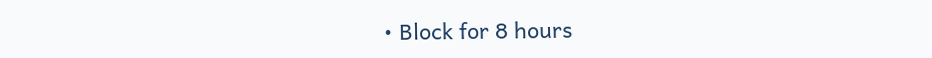• Block for 8 hours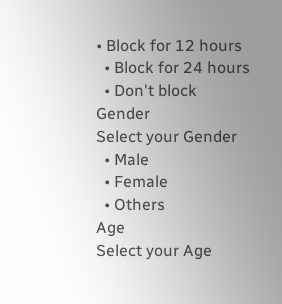• Block for 12 hours
  • Block for 24 hours
  • Don't block
Gender
Select your Gender
  • Male
  • Female
  • Others
Age
Select your Age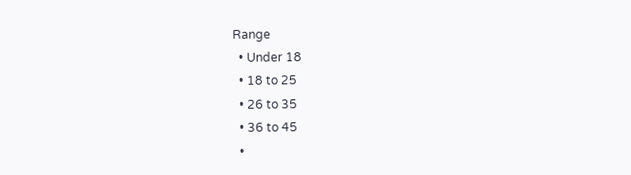Range
  • Under 18
  • 18 to 25
  • 26 to 35
  • 36 to 45
  •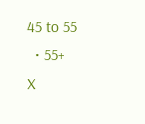45 to 55
  • 55+
X